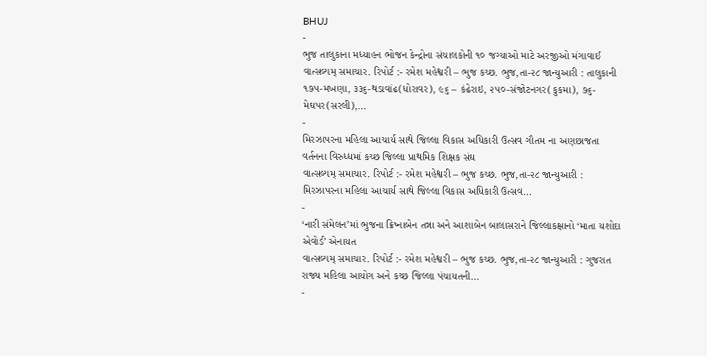BHUJ
-
ભુજ તાલુકાના મધ્યાહન ભોજન કેન્દ્રોના સંચાલકોની ૧૦ જગ્યાઓ માટે અરજીઓ મંગાવાઈ
વાત્સલ્યમ્ સમાચાર. રિપોર્ટ :- રમેશ મહેશ્વરી – ભુજ કચ્છ. ભુજ,તા-૨૮ જાન્યુઆરી : તાલુકાની ૧૭૫-મખણા, ૩૩૬-થડાવાંઢ(ધોરાવર), ૯૬ – કંઢેરાઇ, ૨૫૦-સંજોટનગર(કુકમા), ૭૬-મેઘપર(સરલી),…
-
મિરઝાપરના મહિલા આચાર્ય સાથે જિલ્લા વિકાસ અધિકારી ઉત્સવ ગૌતમ ના અણછાજતા વર્તનના વિરુધ્ધમાં કચ્છ જિલ્લા પ્રાથમિક શિક્ષક સંઘ
વાત્સલ્યમ્ સમાચાર. રિપોર્ટ :- રમેશ મહેશ્વરી – ભુજ કચ્છ. ભુજ,તા-૨૮ જાન્યુઆરી : મિરઝાપરના મહિલા આચાર્ય સાથે જિલ્લા વિકાસ અધિકારી ઉત્સવ…
-
‘નારી સંમેલન’માં ભુજના ક્રિષ્નાબેન તન્ના અને આશાબેન બાલાસરાને જિલ્લાકક્ષાનો ‘માતા યશોદા એવોર્ડ’ એનાયત
વાત્સલ્યમ્ સમાચાર. રિપોર્ટ :- રમેશ મહેશ્વરી – ભુજ કચ્છ. ભુજ,તા-૨૮ જાન્યુઆરી : ગુજરાત રાજ્ય મહિલા આયોગ અને કચ્છ જિલ્લા પંચાયતની…
-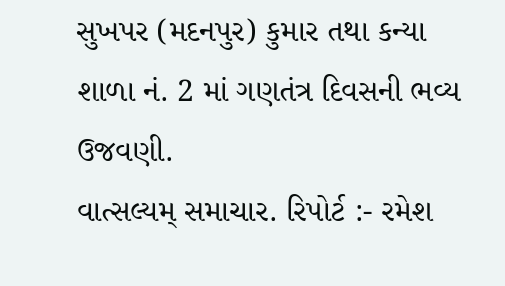સુખપર (મદનપુર) કુમાર તથા કન્યા શાળા નં. 2 માં ગણતંત્ર દિવસની ભવ્ય ઉજવણી.
વાત્સલ્યમ્ સમાચાર. રિપોર્ટ :- રમેશ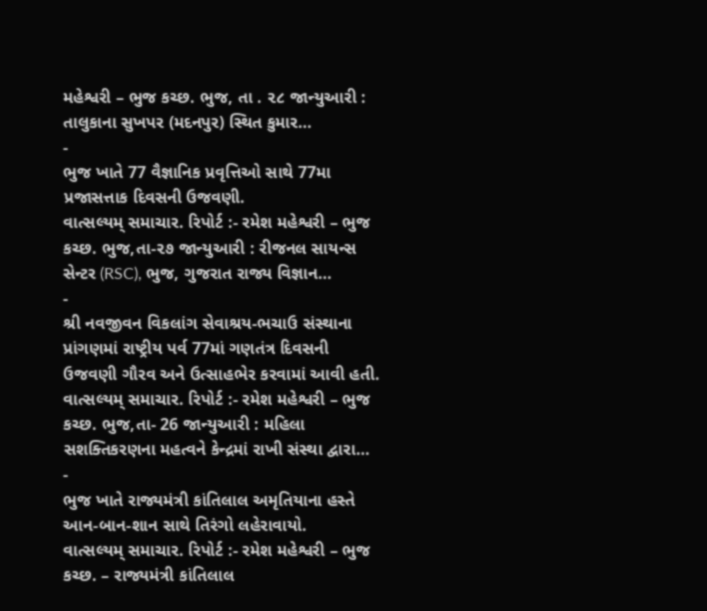મહેશ્વરી – ભુજ કચ્છ. ભુજ, તા . ૨૮ જાન્યુઆરી : તાલુકાના સુખપર (મદનપુર) સ્થિત કુમાર…
-
ભુજ ખાતે 77 વૈજ્ઞાનિક પ્રવૃત્તિઓ સાથે 77મા પ્રજાસત્તાક દિવસની ઉજવણી.
વાત્સલ્યમ્ સમાચાર. રિપોર્ટ :- રમેશ મહેશ્વરી – ભુજ કચ્છ. ભુજ,તા-૨૭ જાન્યુઆરી : રીજનલ સાયન્સ સેન્ટર (RSC), ભુજ, ગુજરાત રાજ્ય વિજ્ઞાન…
-
શ્રી નવજીવન વિકલાંગ સેવાશ્રય-ભચાઉ સંસ્થાના પ્રાંગણમાં રાષ્ટ્રીય પર્વ 77માં ગણતંત્ર દિવસની ઉજવણી ગૌરવ અને ઉત્સાહભેર કરવામાં આવી હતી.
વાત્સલ્યમ્ સમાચાર. રિપોર્ટ :- રમેશ મહેશ્વરી – ભુજ કચ્છ. ભુજ,તા- 26 જાન્યુઆરી : મહિલા સશક્તિકરણના મહત્વને કેન્દ્રમાં રાખી સંસ્થા દ્વારા…
-
ભુજ ખાતે રાજ્યમંત્રી કાંતિલાલ અમૃતિયાના હસ્તે આન-બાન-શાન સાથે તિરંગો લહેરાવાયો.
વાત્સલ્યમ્ સમાચાર. રિપોર્ટ :- રમેશ મહેશ્વરી – ભુજ કચ્છ. – રાજ્યમંત્રી કાંતિલાલ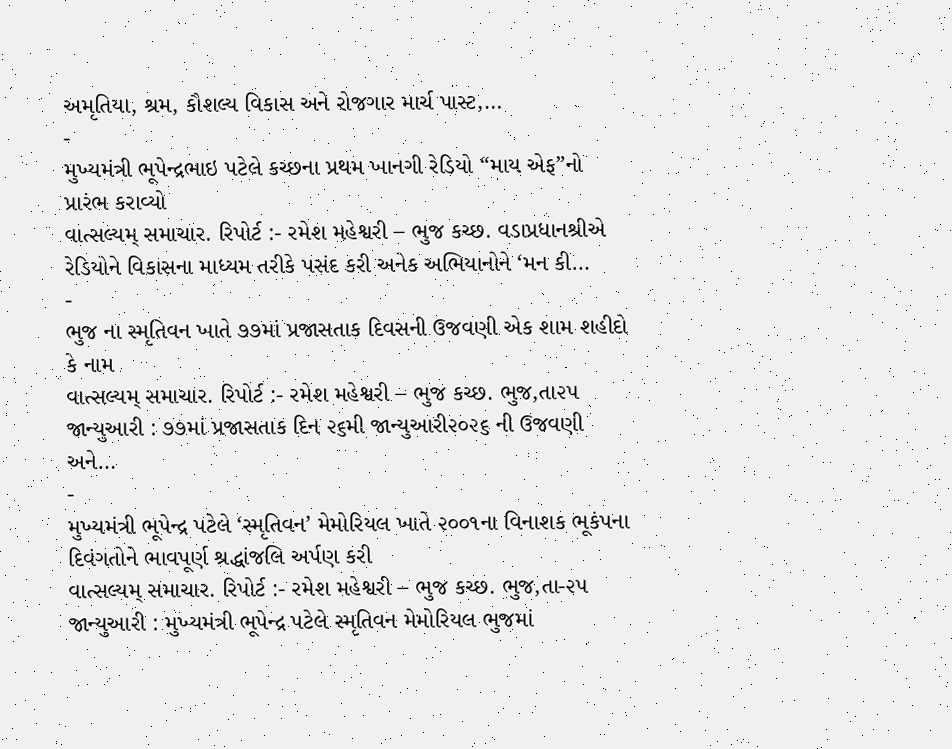અમૃતિયા, શ્રમ, કૌશલ્ય વિકાસ અને રોજગાર માર્ચ પાસ્ટ,…
-
મુખ્યમંત્રી ભૂપેન્દ્રભાઇ પટેલે કચ્છના પ્રથમ ખાનગી રેડિયો “માય એફ”નો પ્રારંભ કરાવ્યો
વાત્સલ્યમ્ સમાચાર. રિપોર્ટ :- રમેશ મહેશ્વરી – ભુજ કચ્છ. વડાપ્રધાનશ્રીએ રેડિયોને વિકાસના માધ્યમ તરીકે પસંદ કરી અનેક અભિયાનોને ‘મન કી…
-
ભુજ ના સ્મૃતિવન ખાતે ૭૭માં પ્રજાસતાક દિવસની ઉજવણી એક શામ શહીદો કે નામ
વાત્સલ્યમ્ સમાચાર. રિપોર્ટ :- રમેશ મહેશ્વરી – ભુજ કચ્છ. ભુજ,તા૨૫ જાન્યુઆરી : ૭૭માં પ્રજાસતાક દિન ૨૬મી જાન્યુઆરી૨૦૨૬ ની ઉજવણી અને…
-
મુખ્યમંત્રી ભૂપેન્દ્ર પટેલે ‘સ્મૃતિવન’ મેમોરિયલ ખાતે ૨૦૦૧ના વિનાશક ભૂકંપના દિવંગતોને ભાવપૂર્ણ શ્રદ્ધાંજલિ અર્પણ કરી
વાત્સલ્યમ્ સમાચાર. રિપોર્ટ :- રમેશ મહેશ્વરી – ભુજ કચ્છ. ભુજ,તા-૨૫ જાન્યુઆરી : મુખ્યમંત્રી ભૂપેન્દ્ર પટેલે સ્મૃતિવન મેમોરિયલ ભુજમાં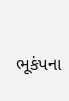ભૂકંપના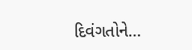દિવંગતોને…